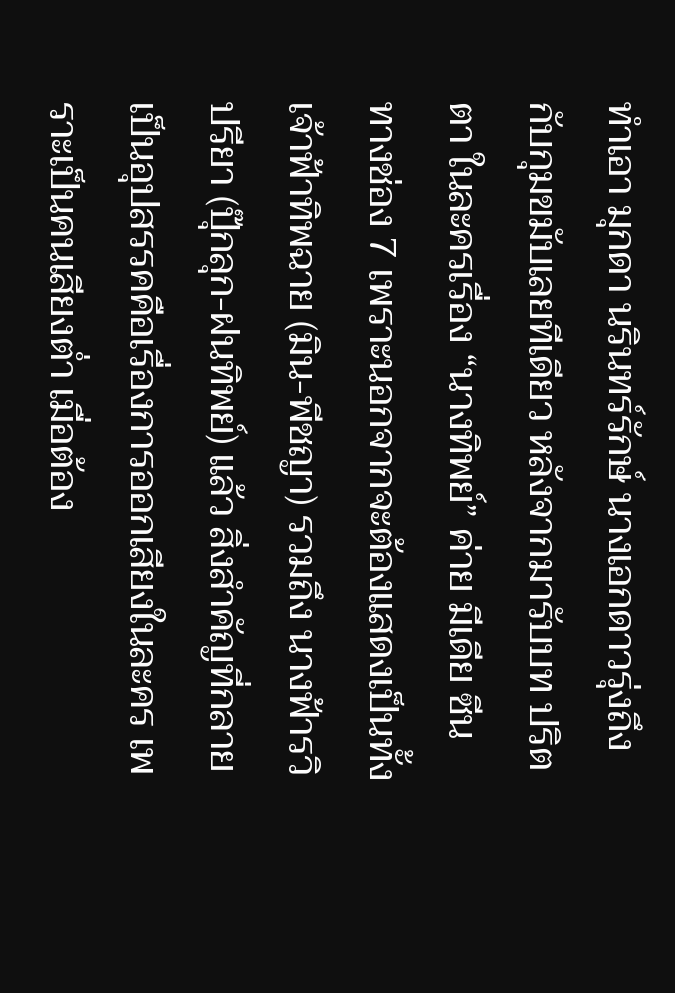ทำเอา มุกดา นรินทร์รักษ์ นางเอกดาวรุ่งถึงกับกุมขมับเลยทีเดียว หลังจากมารับบท ปริตตา ในละครเรื่อง “นางทิพย์” ค่าย มีเดีย ซีน ทางช่อง 7 เพราะนอกจากจะต้องแสดงเป็นทั้ง เจ้าฟ้าทิพฉาย (มิน-พีชญา) รวมถึง นางฟ้ารวิปรียา (ปุ๊กลุก-ฝนทิพย์) แล้ว สิ่งสำคัญที่กลายเป็นอุปสรรคคือเรื่องการออกเสียงในละคร เพราะเป็นคนเสียงต่ำ เมื่อต้อง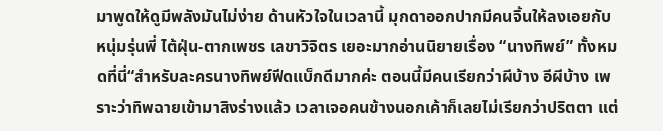มาพูดให้ดูมีพลังมันไม่ง่าย ด้านหัวใจในเวลานี้ มุกดาออกปากมีคนจิ้นให้ลงเอยกับหนุ่มรุ่นพี่ ไต้ฝุ่น-ตากเพชร เลขาวิจิตร เยอะมากอ่านนิยายเรื่อง “นางทิพย์” ทั้งหมดที่นี่“สำหรับละครนางทิพย์ฟีดแบ็กดีมากค่ะ ตอนนี้มีคนเรียกว่าผีบ้าง อีผีบ้าง เพราะว่าทิพฉายเข้ามาสิงร่างแล้ว เวลาเจอคนข้างนอกเค้าก็เลยไม่เรียกว่าปริตตา แต่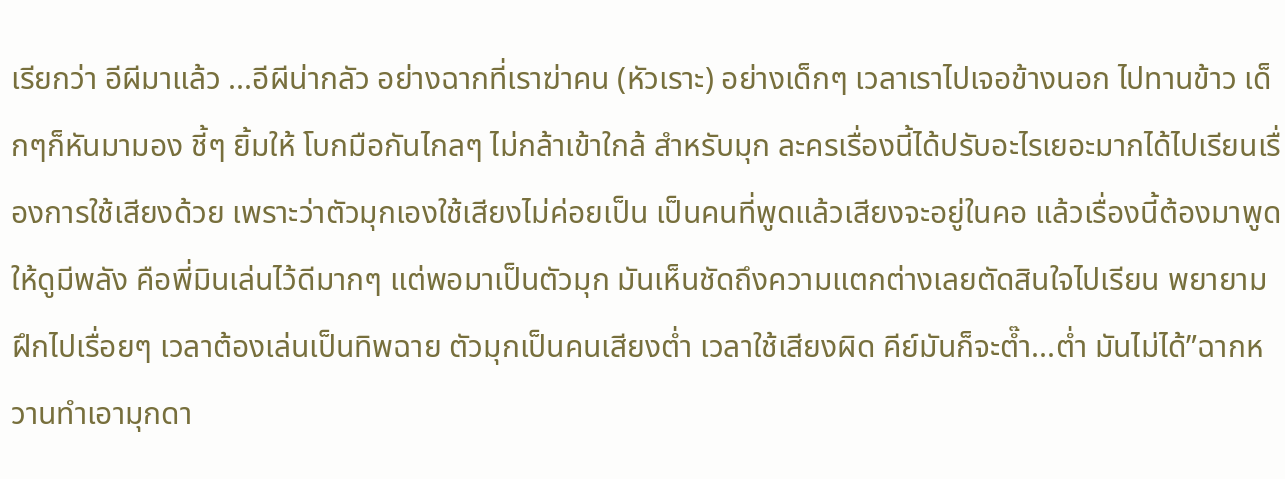เรียกว่า อีผีมาแล้ว ...อีผีน่ากลัว อย่างฉากที่เราฆ่าคน (หัวเราะ) อย่างเด็กๆ เวลาเราไปเจอข้างนอก ไปทานข้าว เด็กๆก็หันมามอง ชี้ๆ ยิ้มให้ โบกมือกันไกลๆ ไม่กล้าเข้าใกล้ สำหรับมุก ละครเรื่องนี้ได้ปรับอะไรเยอะมากได้ไปเรียนเรื่องการใช้เสียงด้วย เพราะว่าตัวมุกเองใช้เสียงไม่ค่อยเป็น เป็นคนที่พูดแล้วเสียงจะอยู่ในคอ แล้วเรื่องนี้ต้องมาพูดให้ดูมีพลัง คือพี่มินเล่นไว้ดีมากๆ แต่พอมาเป็นตัวมุก มันเห็นชัดถึงความแตกต่างเลยตัดสินใจไปเรียน พยายามฝึกไปเรื่อยๆ เวลาต้องเล่นเป็นทิพฉาย ตัวมุกเป็นคนเสียงต่ำ เวลาใช้เสียงผิด คีย์มันก็จะต๊ำ...ต่ำ มันไม่ได้”ฉากหวานทำเอามุกดา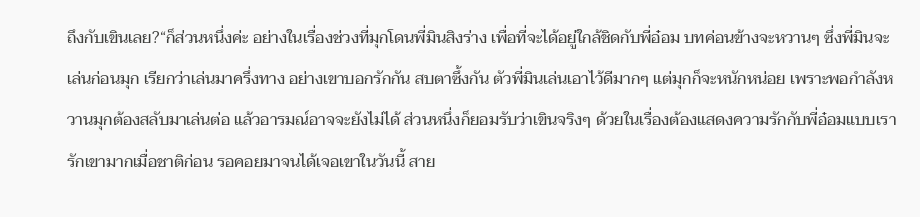ถึงกับเขินเลย?“ก็ส่วนหนึ่งค่ะ อย่างในเรื่องช่วงที่มุกโดนพี่มินสิงร่าง เพื่อที่จะได้อยู่ใกล้ชิดกับพี่อ๋อม บทค่อนข้างจะหวานๆ ซึ่งพี่มินจะเล่นก่อนมุก เรียกว่าเล่นมาครึ่งทาง อย่างเขาบอกรักกัน สบตาซึ้งกัน ตัวพี่มินเล่นเอาไว้ดีมากๆ แต่มุกก็จะหนักหน่อย เพราะพอกำลังหวานมุกต้องสลับมาเล่นต่อ แล้วอารมณ์อาจจะยังไม่ได้ ส่วนหนึ่งก็ยอมรับว่าเขินจริงๆ ด้วยในเรื่องต้องแสดงความรักกับพี่อ๋อมแบบเรารักเขามากเมื่อชาติก่อน รอคอยมาจนได้เจอเขาในวันนี้ สาย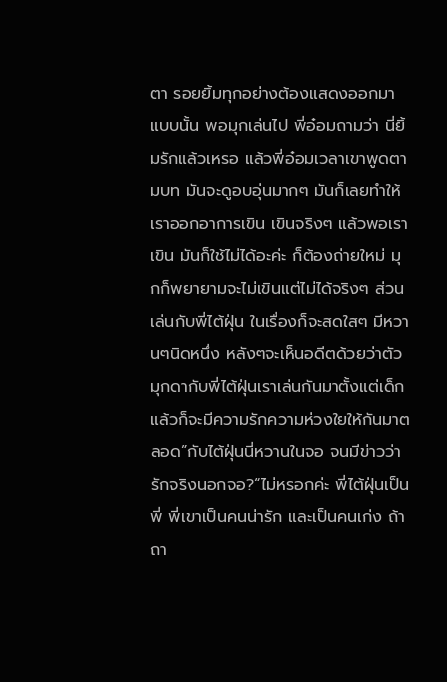ตา รอยยิ้มทุกอย่างต้องแสดงออกมาแบบนั้น พอมุกเล่นไป พี่อ๋อมถามว่า นี่ยิ้มรักแล้วเหรอ แล้วพี่อ๋อมเวลาเขาพูดตามบท มันจะดูอบอุ่นมากๆ มันก็เลยทำให้เราออกอาการเขิน เขินจริงๆ แล้วพอเราเขิน มันก็ใช้ไม่ได้อะค่ะ ก็ต้องถ่ายใหม่ มุกก็พยายามจะไม่เขินแต่ไม่ได้จริงๆ ส่วนเล่นกับพี่ไต้ฝุ่น ในเรื่องก็จะสดใสๆ มีหวานๆนิดหนึ่ง หลังๆจะเห็นอดีตด้วยว่าตัวมุกดากับพี่ไต้ฝุ่นเราเล่นกันมาตั้งแต่เด็ก แล้วก็จะมีความรักความห่วงใยให้กันมาตลอด”กับไต้ฝุ่นนี่หวานในจอ จนมีข่าวว่า รักจริงนอกจอ?“ไม่หรอกค่ะ พี่ไต้ฝุ่นเป็นพี่ พี่เขาเป็นคนน่ารัก และเป็นคนเก่ง ถ้าถา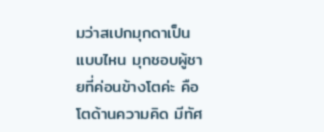มว่าสเปกมุกดาเป็นแบบไหน มุกชอบผู้ชายที่ค่อนข้างโตค่ะ คือโตด้านความคิด มีทัศ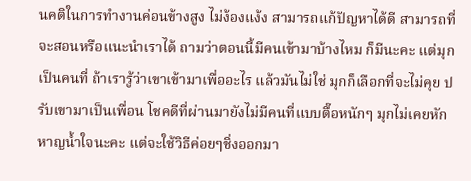นคติในการทำงานค่อนข้างสูง ไม่ง้องแง้ง สามารถแก้ปัญหาได้ดี สามารถที่จะสอนหรือแนะนำเราได้ ถามว่าตอนนี้มีคนเข้ามาบ้างไหม ก็มีนะคะ แต่มุกเป็นคนที่ ถ้าเรารู้ว่าเขาเข้ามาเพื่ออะไร แล้วมันไม่ใช่ มุกก็เลือกที่จะไม่คุย ปรับเขามาเป็นเพื่อน โชคดีที่ผ่านมายังไม่มีคนที่แบบตื๊อหนักๆ มุกไม่เคยหักหาญน้ำใจนะคะ แต่จะใช้วิธีค่อยๆชิ่งออกมา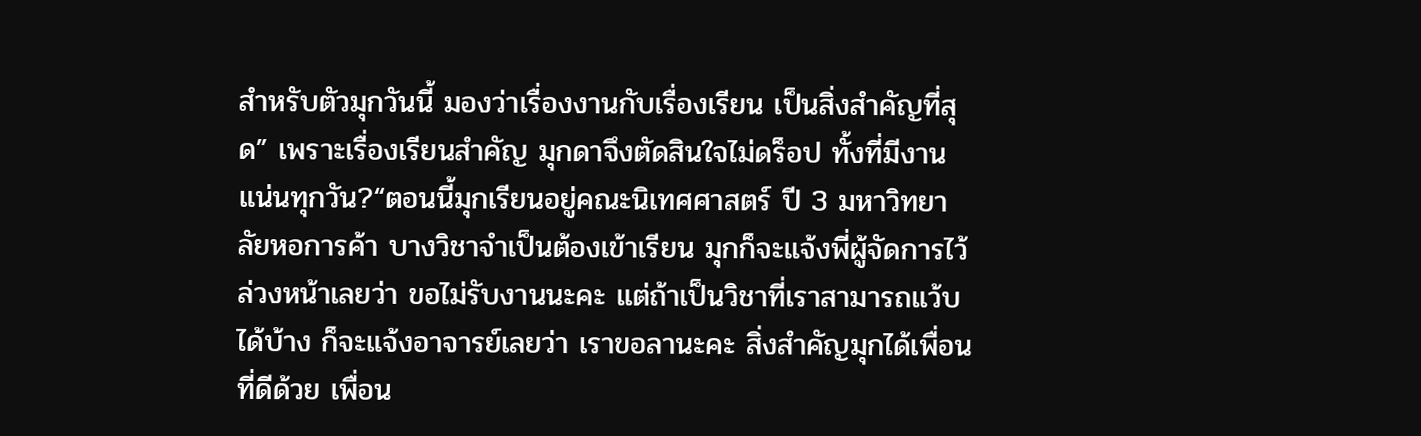สำหรับตัวมุกวันนี้ มองว่าเรื่องงานกับเรื่องเรียน เป็นสิ่งสำคัญที่สุด” เพราะเรื่องเรียนสำคัญ มุกดาจึงตัดสินใจไม่ดร็อป ทั้งที่มีงานแน่นทุกวัน?“ตอนนี้มุกเรียนอยู่คณะนิเทศศาสตร์ ปี 3 มหาวิทยาลัยหอการค้า บางวิชาจำเป็นต้องเข้าเรียน มุกก็จะแจ้งพี่ผู้จัดการไว้ล่วงหน้าเลยว่า ขอไม่รับงานนะคะ แต่ถ้าเป็นวิชาที่เราสามารถแว้บได้บ้าง ก็จะแจ้งอาจารย์เลยว่า เราขอลานะคะ สิ่งสำคัญมุกได้เพื่อนที่ดีด้วย เพื่อน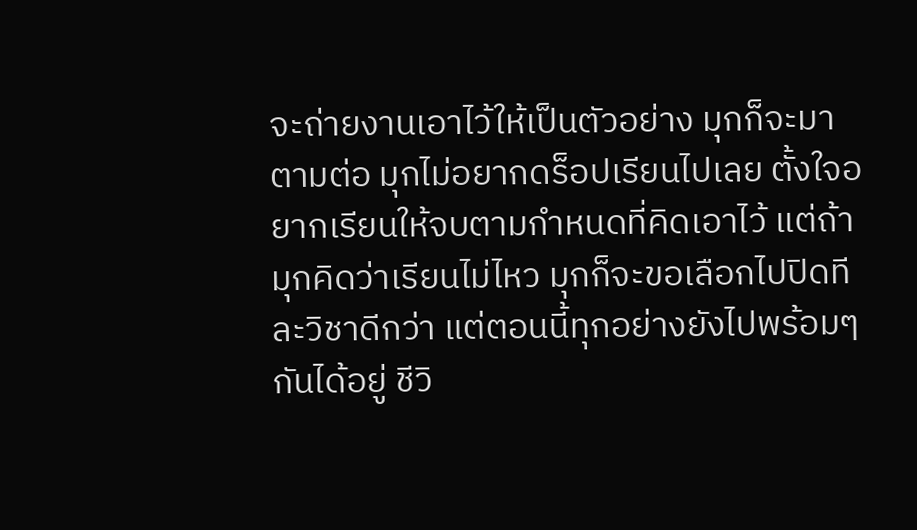จะถ่ายงานเอาไว้ให้เป็นตัวอย่าง มุกก็จะมาตามต่อ มุกไม่อยากดร็อปเรียนไปเลย ตั้งใจอยากเรียนให้จบตามกำหนดที่คิดเอาไว้ แต่ถ้ามุกคิดว่าเรียนไม่ไหว มุกก็จะขอเลือกไปปิดทีละวิชาดีกว่า แต่ตอนนี้ทุกอย่างยังไปพร้อมๆกันได้อยู่ ชีวิ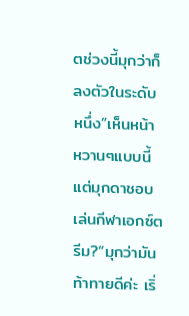ตช่วงนี้มุกว่าก็ลงตัวในระดับหนึ่ง”เห็นหน้าหวานๆแบบนี้ แต่มุกดาชอบเล่นกีฬาเอกซ์ตรีม?“มุกว่ามันท้าทายดีค่ะ เริ่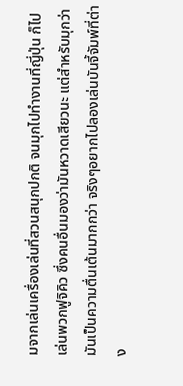มจากเล่นเครื่องเล่นที่สวนสนุกปกติ จนมุกไปทำงานที่ญี่ปุ่น ก็ไปเล่นพวกฟูจิคิว ซึ่งคนอื่นมองว่ามันหวาดเสียวนะ แต่สำหรับมุกว่ามันเป็นความตื่นเต้นมากกว่า จริงๆอยากไปลองเล่นบันจี้จัมพ์ที่ต่าง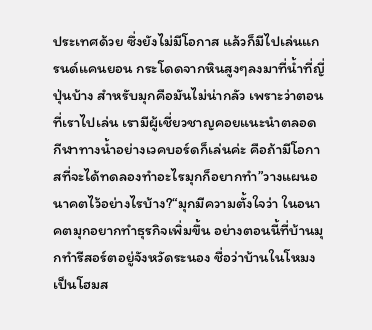ประเทศด้วย ซึ่งยังไม่มีโอกาส แล้วก็มีไปเล่นแกรนด์แคนยอน กระโดดจากหินสูงๆลงมาที่น้ำที่ญี่ปุ่นบ้าง สำหรับมุกคือมันไม่น่ากลัว เพราะว่าตอนที่เราไปเล่น เรามีผู้เชี่ยวชาญคอยแนะนำตลอด กีฬาทางน้ำอย่างเวคบอร์ดก็เล่นค่ะ คือถ้ามีโอกาสที่จะได้ทดลองทำอะไรมุกก็อยากทำ”วางแผนอนาคตไว้อย่างไรบ้าง?“มุกมีความตั้งใจว่า ในอนาคตมุกอยากทำธุรกิจเพิ่มขึ้น อย่างตอนนี้ที่บ้านมุกทำรีสอร์ตอยู่จังหวัดระนอง ชื่อว่าบ้านในโหมง เป็นโฮมส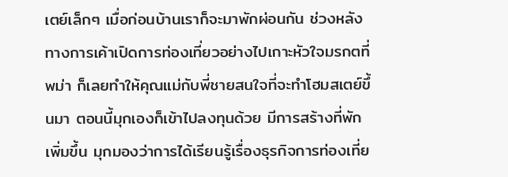เตย์เล็กๆ เมื่อก่อนบ้านเราก็จะมาพักผ่อนกัน ช่วงหลังทางการเค้าเปิดการท่องเที่ยวอย่างไปเกาะหัวใจมรกตที่พม่า ก็เลยทำให้คุณแม่กับพี่ชายสนใจที่จะทำโฮมสเตย์ขึ้นมา ตอนนี้มุกเองก็เข้าไปลงทุนด้วย มีการสร้างที่พักเพิ่มขึ้น มุกมองว่าการได้เรียนรู้เรื่องธุรกิจการท่องเที่ย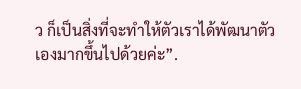ว ก็เป็นสิ่งที่จะทำให้ตัวเราได้พัฒนาตัวเองมากขึ้นไปด้วยค่ะ”.